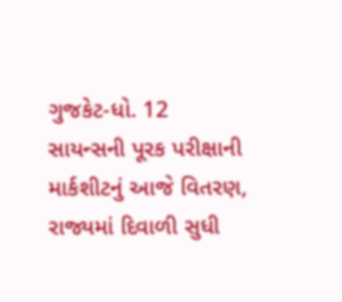ગુજકેટ-ધો. 12 સાયન્સની પૂરક પરીક્ષાની માર્કશીટનું આજે વિતરણ, રાજ્યમાં દિવાળી સુધી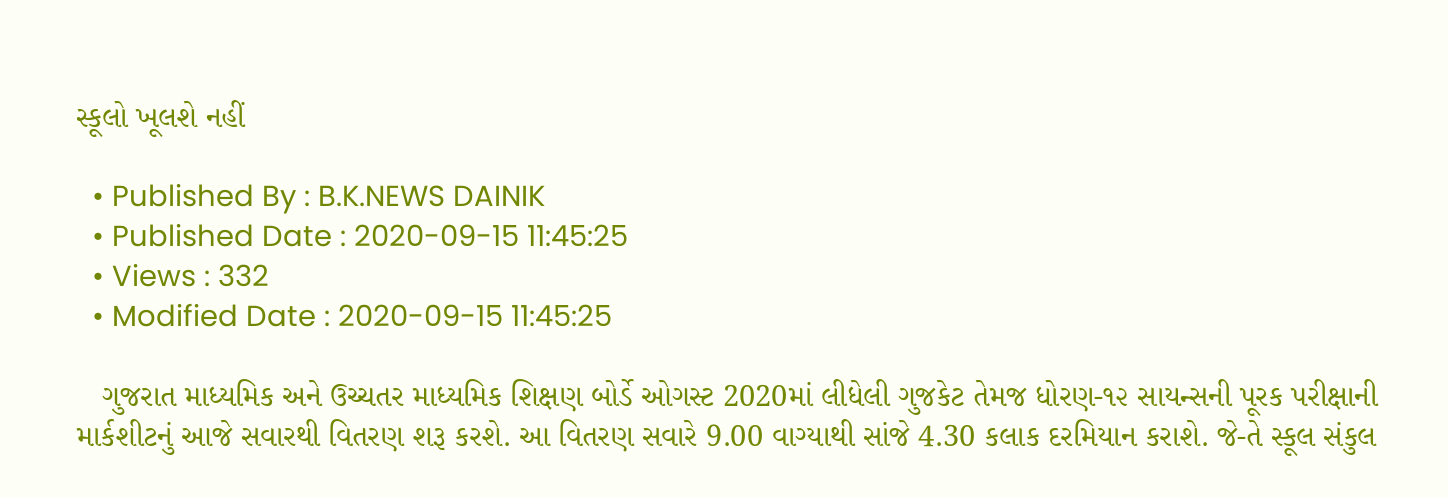સ્કૂલો ખૂલશે નહીં

  • Published By : B.K.NEWS DAINIK
  • Published Date : 2020-09-15 11:45:25
  • Views : 332
  • Modified Date : 2020-09-15 11:45:25

   ગુજરાત માધ્યમિક અને ઉચ્ચતર માધ્યમિક શિક્ષણ બોર્ડે ઓગસ્ટ 2020માં લીધેલી ગુજકેટ તેમજ ધોરણ-૧૨ સાયન્સની પૂરક પરીક્ષાની માર્કશીટનું આજે સવારથી વિતરણ શરૂ કરશે. આ વિતરણ સવારે 9.00 વાગ્યાથી સાંજે 4.30 કલાક દરમિયાન કરાશે. જે-તે સ્કૂલ સંકુલ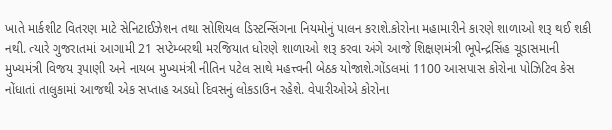ખાતે માર્કશીટ વિતરણ માટે સેનિટાઈઝેશન તથા સોશિયલ ડિસ્ટન્સિંગના નિયમોનું પાલન કરાશે.કોરોના મહામારીને કારણે શાળાઓ શરૂ થઈ શકી નથી. ત્યારે ગુજરાતમાં આગામી 21 સપ્ટેમ્બરથી મરજિયાત ધોરણે શાળાઓ શરૂ કરવા અંગે આજે શિક્ષણમંત્રી ભૂપેન્દ્રસિંહ ચૂડાસમાની મુખ્યમંત્રી વિજય રૂપાણી અને નાયબ મુખ્યમંત્રી નીતિન પટેલ સાથે મહત્ત્વની બેઠક યોજાશે.ગોંડલમાં 1100 આસપાસ કોરોના પોઝિટિવ કેસ નોંધાતાં તાલુકામાં આજથી એક સપ્તાહ અડધો દિવસનું લોકડાઉન રહેશે. વેપારીઓએ કોરોના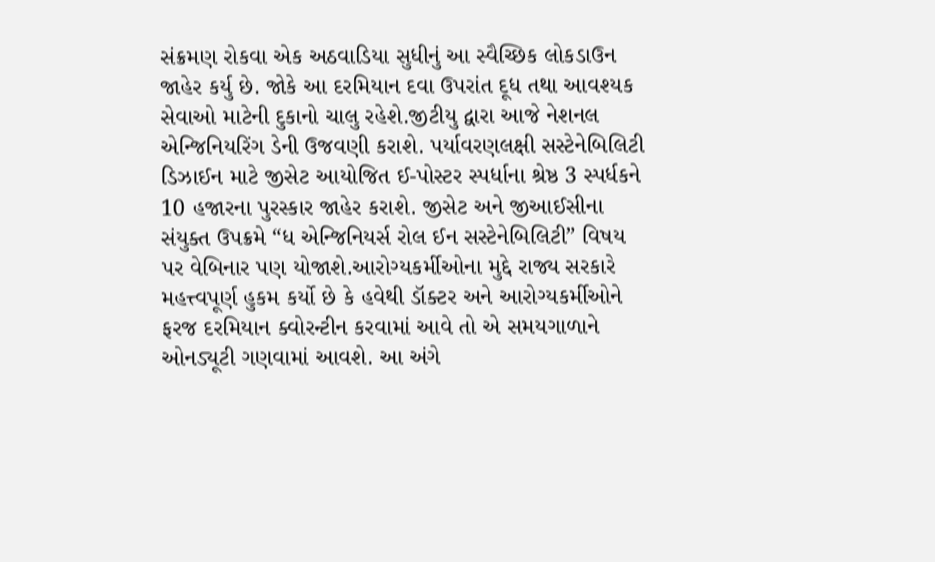સંક્રમણ રોકવા એક અઠવાડિયા સુધીનું આ સ્વૈચ્છિક લોકડાઉન જાહેર કર્યુ છે. જોકે આ દરમિયાન દવા ઉપરાંત દૂધ તથા આવશ્યક સેવાઓ માટેની દુકાનો ચાલુ રહેશે.જીટીયુ દ્વારા આજે નેશનલ એન્જિનિયરિંગ ડેની ઉજવણી કરાશે. પર્યાવરણલક્ષી સસ્ટેનેબિલિટી ડિઝાઈન માટે જીસેટ આયોજિત ઈ-પોસ્ટર સ્પર્ધાના શ્રેષ્ઠ 3 સ્પર્ધકને 10 હજારના પુરસ્કાર જાહેર કરાશે. જીસેટ અને જીઆઈસીના સંયુક્ત ઉપક્રમે “ધ એન્જિનિયર્સ રોલ ઈન સસ્ટેનેબિલિટી” વિષય પર વેબિનાર પણ યોજાશે.આરોગ્યકર્મીઓના મુદ્દે રાજ્ય સરકારે મહત્ત્વપૂર્ણ હુકમ કર્યો છે કે હવેથી ડૉક્ટર અને આરોગ્યકર્મીઓને ફરજ દરમિયાન ક્વોરન્ટીન કરવામાં આવે તો એ સમયગાળાને ઓનડ્યૂટી ગણવામાં આવશે. આ અંગે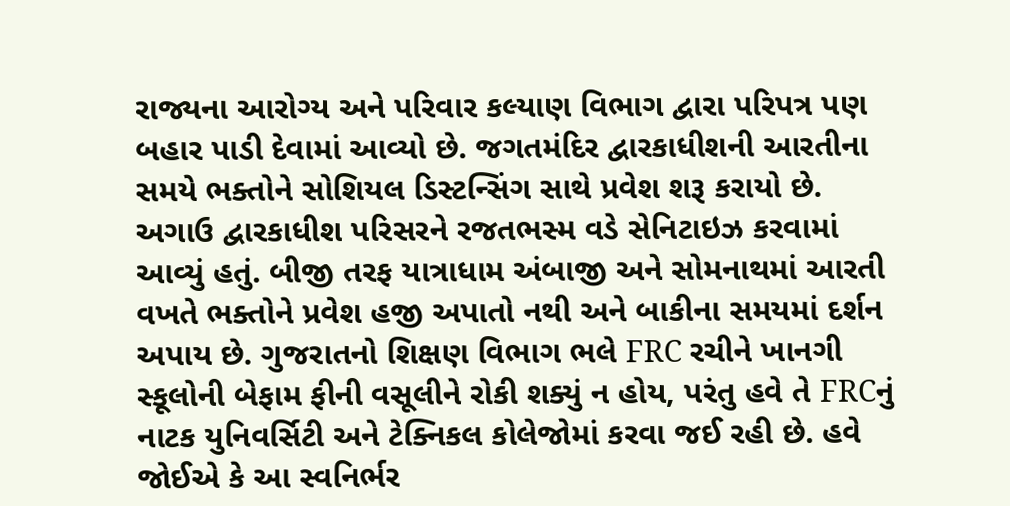રાજ્યના આરોગ્ય અને પરિવાર કલ્યાણ વિભાગ દ્વારા પરિપત્ર પણ બહાર પાડી દેવામાં આવ્યો છે. જગતમંદિર દ્વારકાધીશની આરતીના સમયે ભક્તોને સોશિયલ ડિસ્ટન્સિંગ સાથે પ્રવેશ શરૂ કરાયો છે. અગાઉ દ્વારકાધીશ પરિસરને રજતભસ્મ વડે સેનિટાઇઝ કરવામાં આવ્યું હતું. બીજી તરફ યાત્રાધામ અંબાજી અને સોમનાથમાં આરતી વખતે ભક્તોને પ્રવેશ હજી અપાતો નથી અને બાકીના સમયમાં દર્શન અપાય છે. ગુજરાતનો શિક્ષણ વિભાગ ભલે FRC રચીને ખાનગી સ્કૂલોની બેફામ ફીની વસૂલીને રોકી શક્યું ન હોય, પરંતુ હવે તે FRCનું નાટક યુનિવર્સિટી અને ટેક્નિકલ કોલેજોમાં કરવા જઈ રહી છે. હવે જોઈએ કે આ સ્વનિર્ભર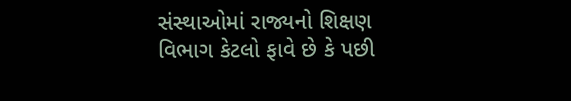સંસ્થાઓમાં રાજ્યનો શિક્ષણ વિભાગ કેટલો ફાવે છે કે પછી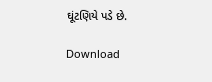ઘૂંટણિયે પડે છે.

Download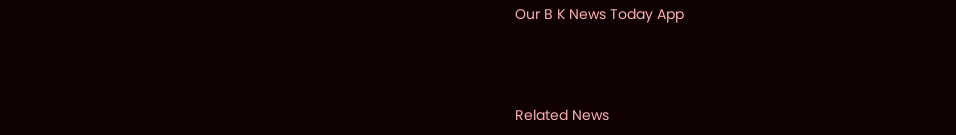Our B K News Today App



Related News